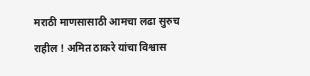मराठी माणसासाठी आमचा लढा सुरुच राहील ! अमित ठाकरे यांचा विश्वास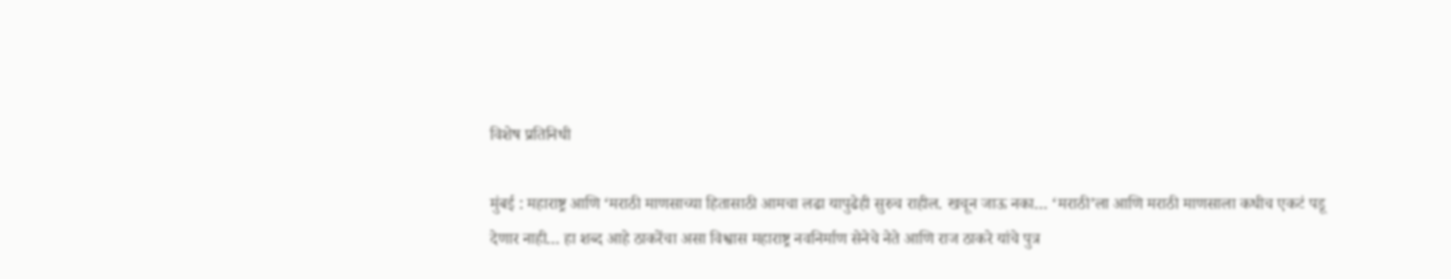विशेष प्रतिनिधी

मुंबई : महाराष्ट्र आणि ‘मराठी माणसाच्या हितासाठी आमचा लढा यापुढेही सुरुच राहील. खचून जाऊ नका… ‘मराठी’ला आणि मराठी माणसाला कधीच एकटं पडू देणार नाही… हा शब्द आहे ठाकरेंचा असा विश्वास महाराष्ट्र नवनिर्माण सेनेचे नेते आणि राज ठाकरे यांचे पुत्र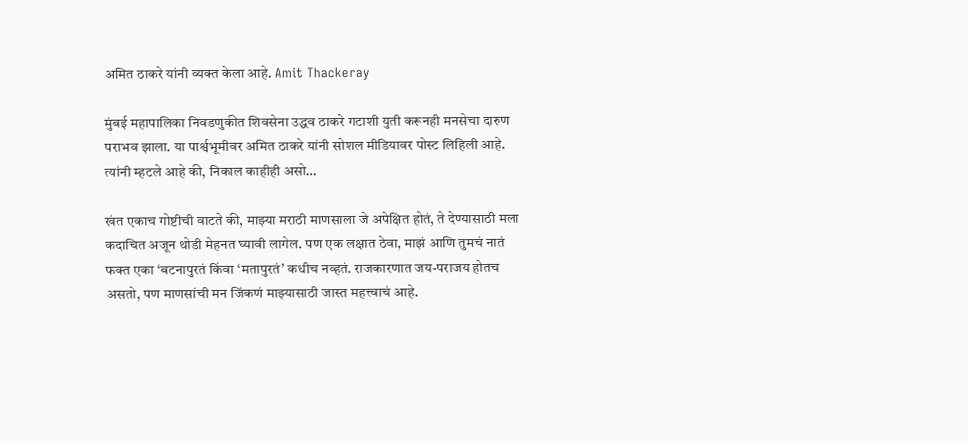अमित ठाकरे यांनी व्यक्त केला आहे. Amit Thackeray

मुंबई महापालिका निवडणुकीत शिवसेना उद्धव ठाकरे गटाशी युती करूनही मनसेचा दारुण पराभव झाला. या पार्श्वभूमीवर अमित ठाकरे यांनी सोशल मीडियावर पोस्ट लिहिली आहे. त्यांनी म्हटले आहे की, निकाल काहीही असो…

खंत एकाच गोष्टीची वाटते की, माझ्या मराठी माणसाला जे अपेक्षित होतं, ते देण्यासाठी मला कदाचित अजून थोडी मेहनत घ्यावी लागेल. पण एक लक्षात ठेवा, माझं आणि तुमचं नातं फक्त एका ‘बटनापुरतं किंवा ‘मतापुरतं’ कधीच नव्हतं. राजकारणात जय-पराजय होतच असतो, पण माणसांची मन जिंकणं माझ्यासाठी जास्त महत्त्वाचं आहे.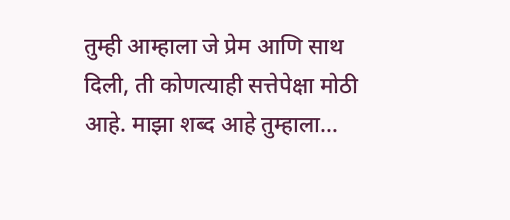तुम्ही आम्हाला जे प्रेम आणि साथ दिली, ती कोणत्याही सत्तेपेक्षा मोठी आहे. माझा शब्द आहे तुम्हाला…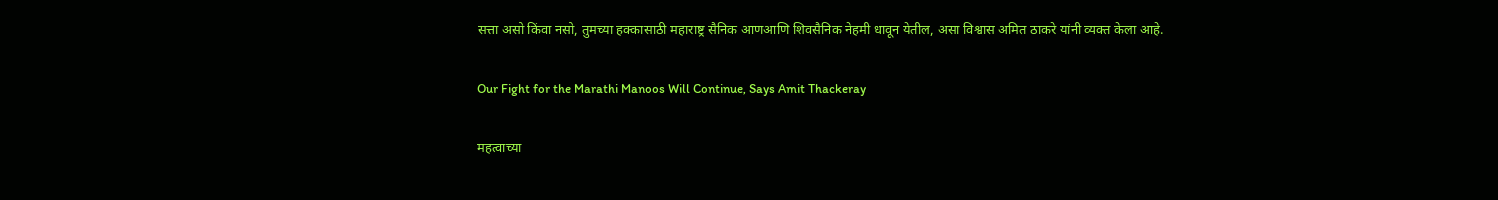सत्ता असो किंवा नसो, तुमच्या हक्कासाठी महाराष्ट्र सैनिक आणआणि शिवसैनिक नेहमी धावून येतील, असा विश्वास अमित ठाकरे यांनी व्यक्त केला आहे.

Our Fight for the Marathi Manoos Will Continue, Says Amit Thackeray

महत्वाच्या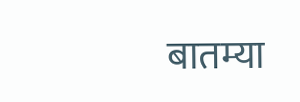बातम्या